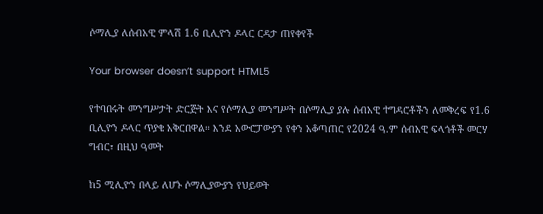ሶማሊያ ለሰብአዊ ምላሽ 1.6 ቢሊዮን ዶላር ርዳታ ጠየቀየች

Your browser doesn’t support HTML5

የተባበሩት መንግሥታት ድርጅት እና የሶማሊያ መንግሥት በሶማሊያ ያሉ ሰብአዊ ተግዳሮቶችን ለመቅረፍ የ1.6 ቢሊዮን ዶላር ጥያቄ አቅርበዋል። እንደ አውሮፓውያን የቀን አቆጣጠር የ2024 ዓ.ም ሰብአዊ ፍላጎቶች መርሃ ግብር፣ በዚህ ዓመት

ከ5 ሚሊዮን በላይ ለሆኑ ሶማሊያውያን የህይወት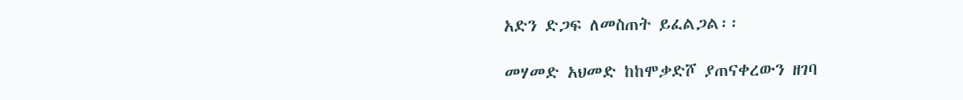አድን ድጋፍ ለመስጠት ይፈልጋል፡፡

መሃመድ አህመድ ከከሞቃድሾ ያጠናቀረውን ዘገባ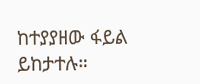ከተያያዘው ፋይል ይከታተሉ።